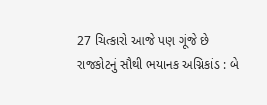27 ચિત્કારો આજે પણ ગૂંજે છે
રાજકોટનું સૌથી ભયાનક અગ્નિકાંડ : બે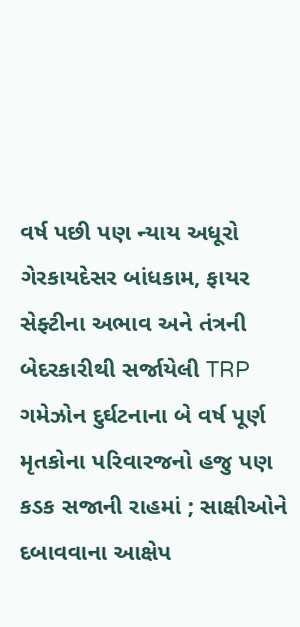વર્ષ પછી પણ ન્યાય અધૂરો
ગેરકાયદેસર બાંધકામ, ફાયર સેફ્ટીના અભાવ અને તંત્રની બેદરકારીથી સર્જાયેલી TRP ગમેઝોન દુર્ઘટનાના બે વર્ષ પૂર્ણ
મૃતકોના પરિવારજનો હજુ પણ કડક સજાની રાહમાં ; સાક્ષીઓને દબાવવાના આક્ષેપ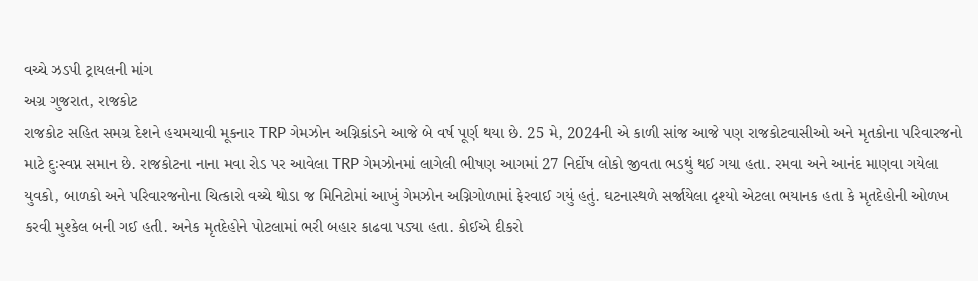વચ્ચે ઝડપી ટ્રાયલની માંગ
અગ્ર ગુજરાત, રાજકોટ
રાજકોટ સહિત સમગ્ર દેશને હચમચાવી મૂકનાર TRP ગેમઝોન અગ્નિકાંડને આજે બે વર્ષ પૂર્ણ થયા છે. 25 મે, 2024ની એ કાળી સાંજ આજે પણ રાજકોટવાસીઓ અને મૃતકોના પરિવારજનો માટે દુઃસ્વપ્ન સમાન છે. રાજકોટના નાના મવા રોડ પર આવેલા TRP ગેમઝોનમાં લાગેલી ભીષણ આગમાં 27 નિર્દોષ લોકો જીવતા ભડથું થઈ ગયા હતા. રમવા અને આનંદ માણવા ગયેલા યુવકો, બાળકો અને પરિવારજનોના ચિત્કારો વચ્ચે થોડા જ મિનિટોમાં આખું ગેમઝોન અગ્નિગોળામાં ફેરવાઈ ગયું હતું. ઘટનાસ્થળે સર્જાયેલા દૃશ્યો એટલા ભયાનક હતા કે મૃતદેહોની ઓળખ કરવી મુશ્કેલ બની ગઈ હતી. અનેક મૃતદેહોને પોટલામાં ભરી બહાર કાઢવા પડ્યા હતા. કોઈએ દીકરો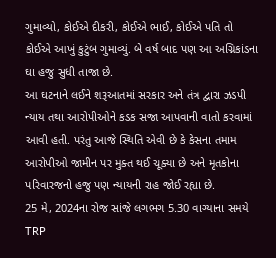ગુમાવ્યો, કોઈએ દીકરી, કોઈએ ભાઈ, કોઈએ પતિ તો કોઈએ આખું કુટુંબ ગુમાવ્યું. બે વર્ષ બાદ પણ આ અગ્નિકાંડના ઘા હજુ સુધી તાજા છે.
આ ઘટનાને લઈને શરૂઆતમાં સરકાર અને તંત્ર દ્વારા ઝડપી ન્યાય તથા આરોપીઓને કડક સજા આપવાની વાતો કરવામાં આવી હતી. પરંતુ આજે સ્થિતિ એવી છે કે કેસના તમામ આરોપીઓ જામીન પર મુક્ત થઈ ચૂક્યા છે અને મૃતકોના પરિવારજનો હજુ પણ ન્યાયની રાહ જોઈ રહ્યા છે.
25 મે, 2024ના રોજ સાંજે લગભગ 5.30 વાગ્યાના સમયે TRP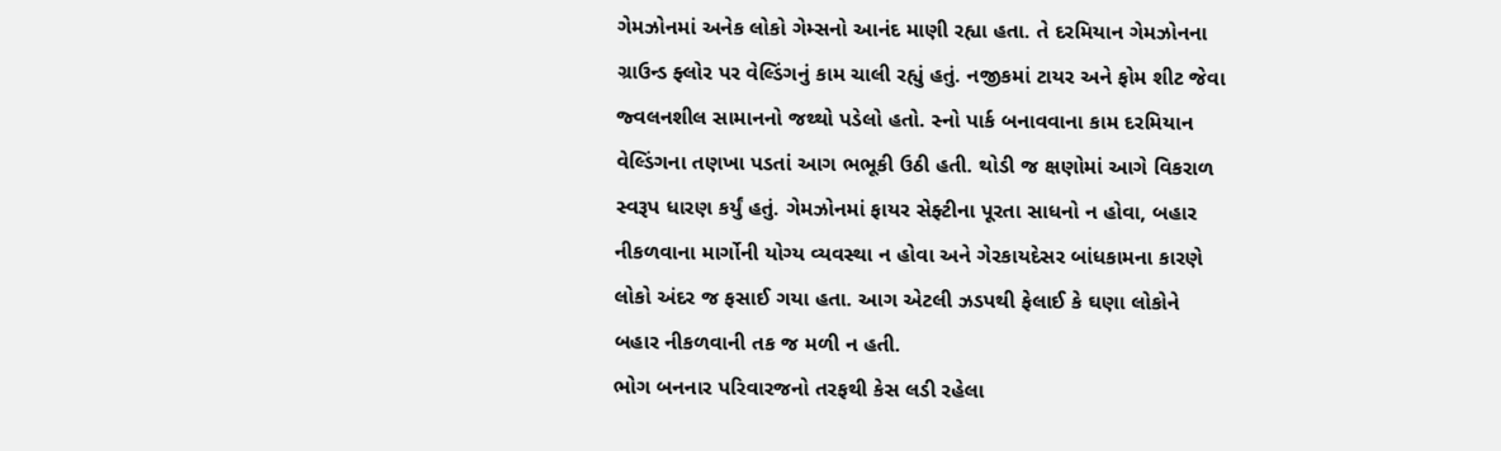ગેમઝોનમાં અનેક લોકો ગેમ્સનો આનંદ માણી રહ્યા હતા. તે દરમિયાન ગેમઝોનના ગ્રાઉન્ડ ફ્લોર પર વેલ્ડિંગનું કામ ચાલી રહ્યું હતું. નજીકમાં ટાયર અને ફોમ શીટ જેવા જ્વલનશીલ સામાનનો જથ્થો પડેલો હતો. સ્નો પાર્ક બનાવવાના કામ દરમિયાન વેલ્ડિંગના તણખા પડતાં આગ ભભૂકી ઉઠી હતી. થોડી જ ક્ષણોમાં આગે વિકરાળ સ્વરૂપ ધારણ કર્યું હતું. ગેમઝોનમાં ફાયર સેફ્ટીના પૂરતા સાધનો ન હોવા, બહાર નીકળવાના માર્ગોની યોગ્ય વ્યવસ્થા ન હોવા અને ગેરકાયદેસર બાંધકામના કારણે લોકો અંદર જ ફસાઈ ગયા હતા. આગ એટલી ઝડપથી ફેલાઈ કે ઘણા લોકોને બહાર નીકળવાની તક જ મળી ન હતી.
ભોગ બનનાર પરિવારજનો તરફથી કેસ લડી રહેલા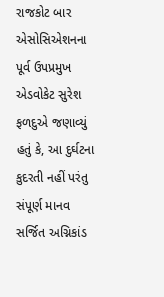રાજકોટ બાર એસોસિએશનના પૂર્વ ઉપપ્રમુખ એડવોકેટ સુરેશ ફળદુએ જણાવ્યું હતું કે, આ દુર્ઘટના કુદરતી નહીં પરંતુ સંપૂર્ણ માનવ સર્જિત અગ્નિકાંડ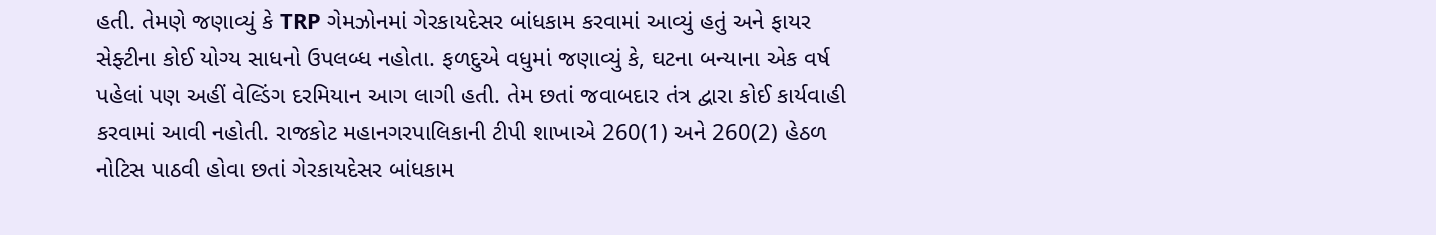હતી. તેમણે જણાવ્યું કે TRP ગેમઝોનમાં ગેરકાયદેસર બાંધકામ કરવામાં આવ્યું હતું અને ફાયર સેફ્ટીના કોઈ યોગ્ય સાધનો ઉપલબ્ધ નહોતા. ફળદુએ વધુમાં જણાવ્યું કે, ઘટના બન્યાના એક વર્ષ પહેલાં પણ અહીં વેલ્ડિંગ દરમિયાન આગ લાગી હતી. તેમ છતાં જવાબદાર તંત્ર દ્વારા કોઈ કાર્યવાહી કરવામાં આવી નહોતી. રાજકોટ મહાનગરપાલિકાની ટીપી શાખાએ 260(1) અને 260(2) હેઠળ નોટિસ પાઠવી હોવા છતાં ગેરકાયદેસર બાંધકામ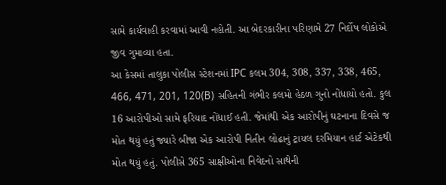સામે કાર્યવાહી કરવામાં આવી નહોતી. આ બેદરકારીના પરિણામે 27 નિર્દોષ લોકોએ જીવ ગુમાવ્યા હતા.
આ કેસમાં તાલુકા પોલીસ સ્ટેશનમાં IPC કલમ 304, 308, 337, 338, 465, 466, 471, 201, 120(B) સહિતની ગંભીર કલમો હેઠળ ગુનો નોંધાયો હતો. કુલ 16 આરોપીઓ સામે ફરિયાદ નોંધાઈ હતી. જેમાંથી એક આરોપીનું ઘટનાના દિવસે જ મોત થયું હતું જ્યારે બીજા એક આરોપી નિતીન લોઢાનું ટ્રાયલ દરમિયાન હાર્ટ એટેકથી મોત થયું હતું. પોલીસે 365 સાક્ષીઓના નિવેદનો સાથેની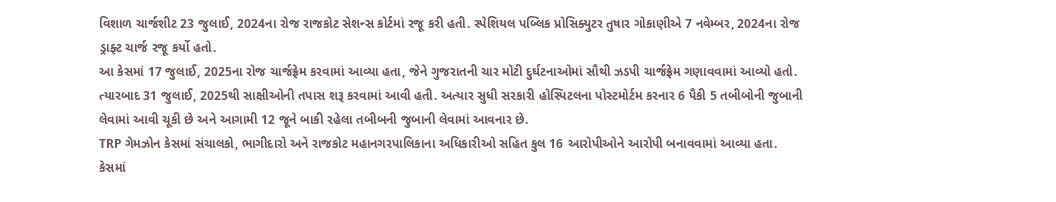વિશાળ ચાર્જશીટ 23 જુલાઈ, 2024ના રોજ રાજકોટ સેશન્સ કોર્ટમાં રજૂ કરી હતી. સ્પેશિયલ પબ્લિક પ્રોસિક્યુટર તુષાર ગોકાણીએ 7 નવેમ્બર, 2024ના રોજ ડ્રાફ્ટ ચાર્જ રજૂ કર્યો હતો.
આ કેસમાં 17 જુલાઈ, 2025ના રોજ ચાર્જફ્રેમ કરવામાં આવ્યા હતા, જેને ગુજરાતની ચાર મોટી દુર્ઘટનાઓમાં સૌથી ઝડપી ચાર્જફ્રેમ ગણાવવામાં આવ્યો હતો. ત્યારબાદ 31 જુલાઈ, 2025થી સાક્ષીઓની તપાસ શરૂ કરવામાં આવી હતી. અત્યાર સુધી સરકારી હોસ્પિટલના પોસ્ટમોર્ટમ કરનાર 6 પૈકી 5 તબીબોની જુબાની લેવામાં આવી ચૂકી છે અને આગામી 12 જૂને બાકી રહેલા તબીબની જુબાની લેવામાં આવનાર છે.
TRP ગેમઝોન કેસમાં સંચાલકો, ભાગીદારો અને રાજકોટ મહાનગરપાલિકાના અધિકારીઓ સહિત કુલ 16 આરોપીઓને આરોપી બનાવવામાં આવ્યા હતા. કેસમાં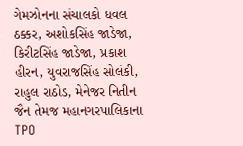ગેમઝોનના સંચાલકો ધવલ ઠક્કર, અશોકસિંહ જાડેજા, કિરીટસિંહ જાડેજા, પ્રકાશ હીરન, યુવરાજસિંહ સોલંકી, રાહુલ રાઠોડ, મેનેજર નિતીન જૈન તેમજ મહાનગરપાલિકાના TPO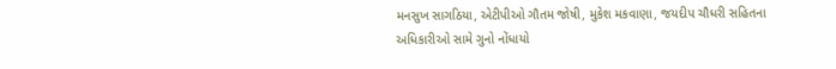મનસુખ સાગઠિયા, એટીપીઓ ગૌતમ જોષી, મુકેશ મકવાણા, જયદીપ ચૌધરી સહિતના અધિકારીઓ સામે ગુનો નોંધાયો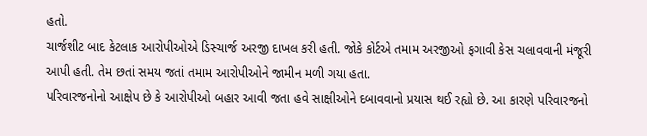હતો.
ચાર્જશીટ બાદ કેટલાક આરોપીઓએ ડિસ્ચાર્જ અરજી દાખલ કરી હતી. જોકે કોર્ટએ તમામ અરજીઓ ફગાવી કેસ ચલાવવાની મંજૂરી આપી હતી. તેમ છતાં સમય જતાં તમામ આરોપીઓને જામીન મળી ગયા હતા.
પરિવારજનોનો આક્ષેપ છે કે આરોપીઓ બહાર આવી જતા હવે સાક્ષીઓને દબાવવાનો પ્રયાસ થઈ રહ્યો છે. આ કારણે પરિવારજનો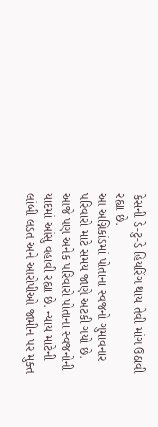કેસની ડે-ટુ-ડે હિયરિંગ થાય તેવી માંગ ઉઠાવી રહ્યા છે.
આ અગ્નિકાંડમાં પોતાના સ્વજનો ગુમાવનાર પરિવારો માટે સમય જાણે અટકી ગયો છે. આજે પણ અનેક પરિવારો પોતાના સ્વજનોની યાદમાં આંસુ વહાવી રહ્યા છે. ન્યાય માટેની લાંબી લડત અને આરોપીઓ જામીન પર મુક્ત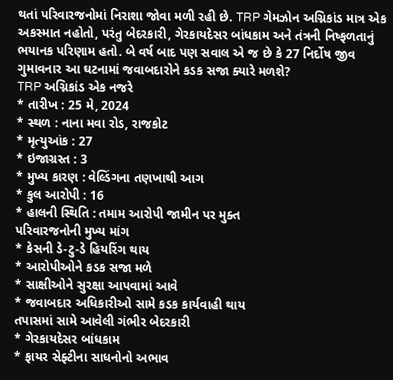થતાં પરિવારજનોમાં નિરાશા જોવા મળી રહી છે. TRP ગેમઝોન અગ્નિકાંડ માત્ર એક અકસ્માત નહોતો, પરંતુ બેદરકારી, ગેરકાયદેસર બાંધકામ અને તંત્રની નિષ્ફળતાનું ભયાનક પરિણામ હતો. બે વર્ષ બાદ પણ સવાલ એ જ છે કે 27 નિર્દોષ જીવ ગુમાવનાર આ ઘટનામાં જવાબદારોને કડક સજા ક્યારે મળશે?
TRP અગ્નિકાંડ એક નજરે
* તારીખ : 25 મે, 2024
* સ્થળ : નાના મવા રોડ, રાજકોટ
* મૃત્યુઆંક : 27
* ઇજાગ્રસ્ત : 3
* મુખ્ય કારણ : વેલ્ડિંગના તણખાથી આગ
* કુલ આરોપી : 16
* હાલની સ્થિતિ : તમામ આરોપી જામીન પર મુક્ત
પરિવારજનોની મુખ્ય માંગ
* કેસની ડે-ટુ-ડે હિયરિંગ થાય
* આરોપીઓને કડક સજા મળે
* સાક્ષીઓને સુરક્ષા આપવામાં આવે
* જવાબદાર અધિકારીઓ સામે કડક કાર્યવાહી થાય
તપાસમાં સામે આવેલી ગંભીર બેદરકારી
* ગેરકાયદેસર બાંધકામ
* ફાયર સેફ્ટીના સાધનોનો અભાવ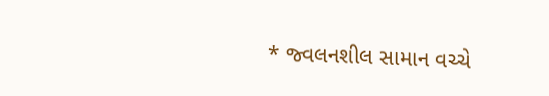* જ્વલનશીલ સામાન વચ્ચે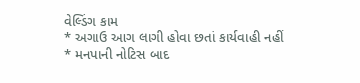વેલ્ડિંગ કામ
* અગાઉ આગ લાગી હોવા છતાં કાર્યવાહી નહીં
* મનપાની નોટિસ બાદ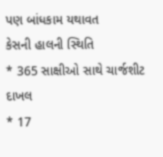પણ બાંધકામ યથાવત
કેસની હાલની સ્થિતિ
* 365 સાક્ષીઓ સાથે ચાર્જશીટ દાખલ
* 17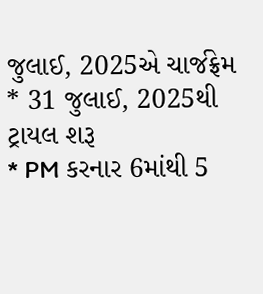જુલાઈ, 2025એ ચાર્જફ્રેમ
* 31 જુલાઈ, 2025થી ટ્રાયલ શરૂ
* PM કરનાર 6માંથી 5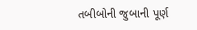તબીબોની જુબાની પૂર્ણ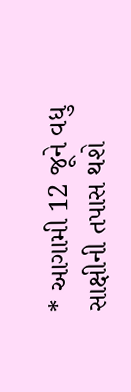* આગામી 12 જૂને વધુ સાક્ષીની તપાસ થશે